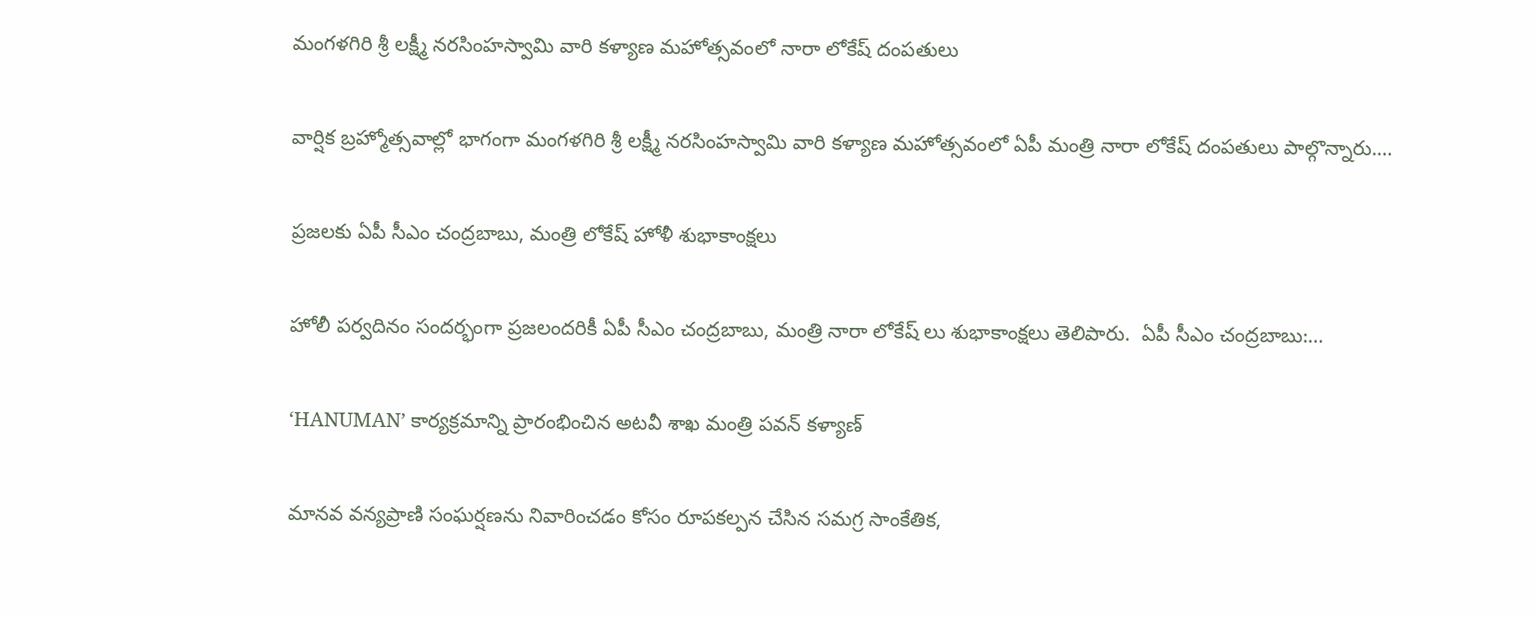మంగళగిరి శ్రీ లక్ష్మీ నరసింహస్వామి వారి కళ్యాణ మహోత్సవంలో నారా లోకేష్ దంపతులు

వార్షిక బ్రహ్మోత్సవాల్లో భాగంగా మంగళగిరి శ్రీ లక్ష్మీ నరసింహస్వామి వారి కళ్యాణ మహోత్సవంలో ఏపీ మంత్రి నారా లోకేష్ దంపతులు పాల్గొన్నారు.…

ప్రజలకు ఏపీ సీఎం చంద్రబాబు, మంత్రి లోకేష్ హోళీ శుభాకాంక్షలు

హోలీ పర్వదినం సందర్భంగా ప్రజలందరికీ ఏపీ సీఎం చంద్రబాబు, మంత్రి నారా లోకేష్ లు శుభాకాంక్షలు తెలిపారు.  ఏపీ సీఎం చంద్రబాబు:…

‘HANUMAN’ కార్యక్రమాన్ని ప్రారంభించిన అటవీ శాఖ మంత్రి పవన్ కళ్యాణ్

మానవ వన్యప్రాణి సంఘర్షణను నివారించడం కోసం రూపకల్పన చేసిన సమగ్ర సాంకేతిక,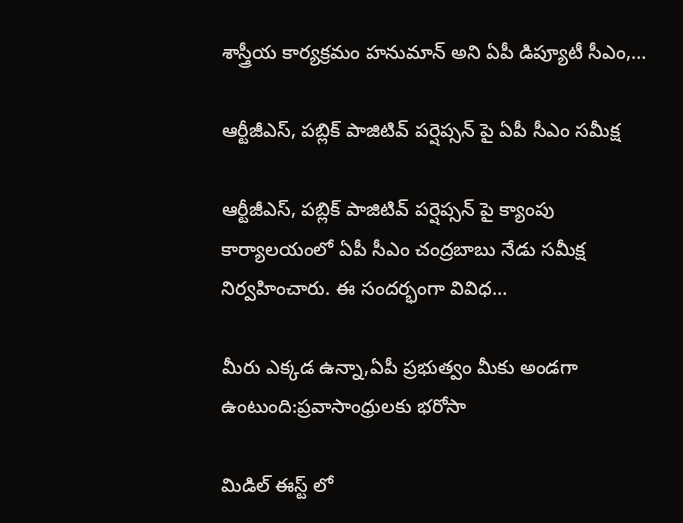శాస్త్రీయ కార్యక్రమం హనుమాన్ అని ఏపీ డిప్యూటీ సీఎం,…

ఆర్టీజీఎస్, పబ్లిక్ పాజిటివ్ పర్షెప్సన్‌ పై ఏపీ సీఎం సమీక్ష

ఆర్టీజీఎస్, పబ్లిక్ పాజిటివ్ పర్షెప్సన్‌ పై క్యాంపు కార్యాలయంలో ఏపీ సీఎం చంద్రబాబు నేడు సమీక్ష నిర్వహించారు. ఈ సందర్భంగా వివిధ…

మీరు ఎక్కడ ఉన్నా,ఏపీ ప్రభుత్వం మీకు అండగా ఉంటుంది:ప్రవాసాంధ్రులకు భరోసా

మిడిల్ ఈస్ట్ లో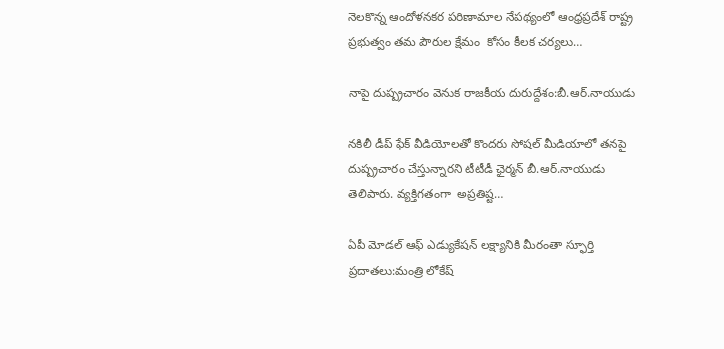నెలకొన్న ఆందోళనకర పరిణామాల నేపథ్యంలో ఆంధ్రప్రదేశ్ రాష్ట్ర ప్రభుత్వం తమ పౌరుల క్షేమం  కోసం కీలక చర్యలు…

నాపై దుష్ప్రచారం వెనుక రాజకీయ దురుద్దేశం:బీ.ఆర్.నాయుడు

నకిలీ డీప్ ఫేక్ వీడియోలతో కొందరు సోషల్ మీడియాలో తనపై దుష్ప్రచారం చేస్తున్నారని టీటీడీ ఛైర్మన్ బీ.ఆర్.నాయుడు తెలిపారు. వ్యక్తిగతంగా  అప్రతిష్ట…

ఏపీ మోడల్ ఆఫ్ ఎడ్యుకేషన్ లక్ష్యానికి మీరంతా స్ఫూర్తి ప్రదాతలు:మంత్రి లోకేష్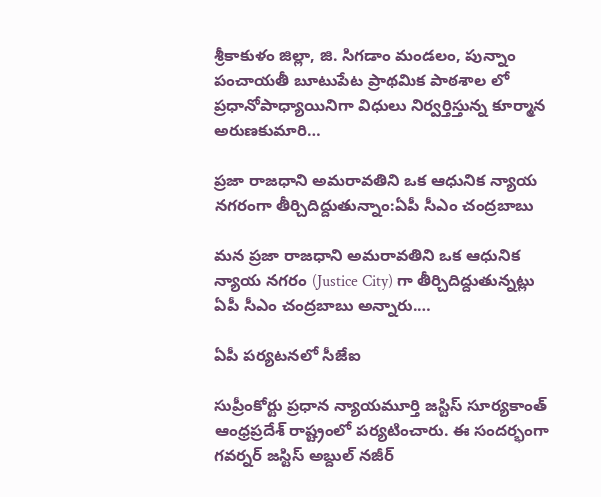శ్రీకాకుళం జిల్లా, జి. సిగడాం మండలం, పున్నాం పంచాయతీ బూటుపేట ప్రాథమిక పాఠశాల లో ప్రధానోపాధ్యాయినిగా విధులు నిర్వర్తిస్తున్న కూర్మాన అరుణకుమారి…

ప్రజా రాజధాని అమరావతిని ఒక ఆధునిక న్యాయ నగరంగా తీర్చిదిద్దుతున్నాం:ఏపీ సీఎం చంద్రబాబు

మన ప్రజా రాజధాని అమరావతిని ఒక ఆధునిక న్యాయ నగరం (Justice City) గా తీర్చిదిద్దుతున్నట్లు ఏపీ సీఎం చంద్రబాబు అన్నారు.…

ఏపీ పర్యటనలో సీజేఐ

సుప్రీంకోర్టు ప్రధాన న్యాయమూర్తి జస్టిస్ సూర్యకాంత్ ఆంధ్రప్రదేశ్ రాష్ట్రంలో పర్యటించారు. ఈ సందర్భంగా గవర్నర్ జస్టిస్ అబ్దుల్ నజీర్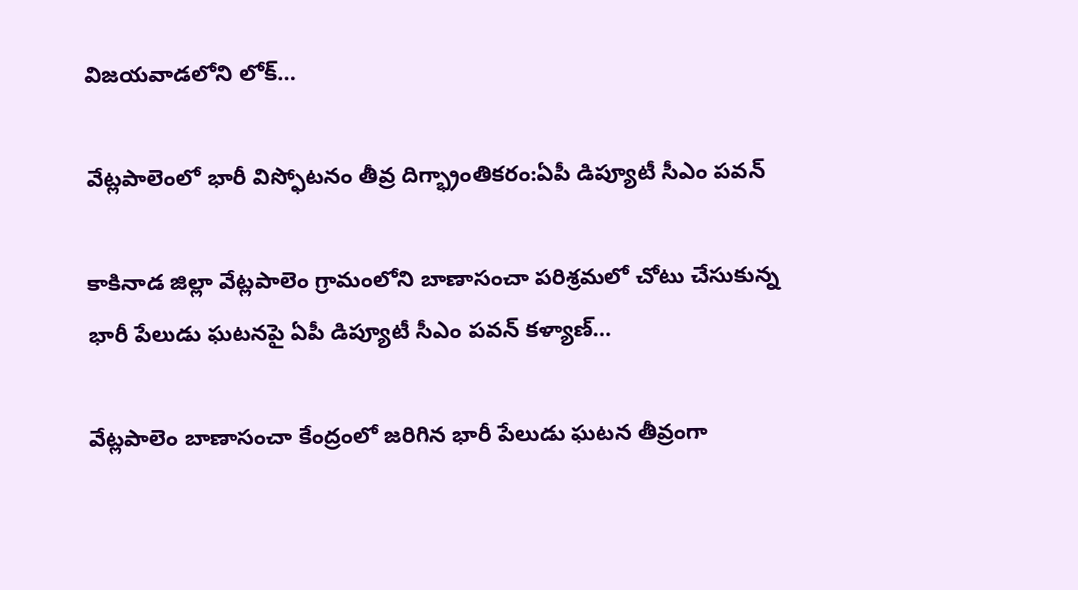విజయవాడలోని లోక్…

వేట్లపాలెంలో భారీ విస్ఫోటనం తీవ్ర దిగ్భ్రాంతికరం:ఏపీ డిప్యూటీ సీఎం పవన్

కాకినాడ జిల్లా వేట్లపాలెం గ్రామంలోని బాణాసంచా పరిశ్రమలో చోటు చేసుకున్న భారీ పేలుడు ఘటనపై ఏపీ డిప్యూటీ సీఎం పవన్ కళ్యాణ్…

వేట్లపాలెం బాణాసంచా కేంద్రంలో జరిగిన భారీ పేలుడు ఘటన తీవ్రంగా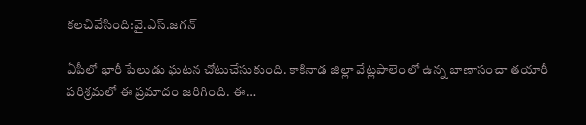కలచివేసింది:వై.ఎస్.జగన్

ఏపీలో భారీ పేలుడు ఘటన చోటుచేసుకుంది. కాకినాడ జిల్లా వేట్లపాలెంలో ఉన్న బాణాసంచా తయారీ పరిశ్రమలో ఈ ప్రమాదం జరిగింది. ఈ…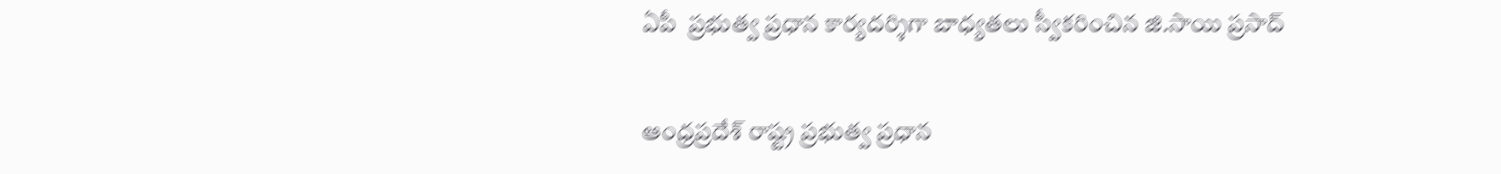ఏపీ  ప్రభుత్వ ప్రధాన కార్యదర్శిగా బాధ్యతలు స్వీకరించిన జి.సాయి ప్రసాద్

ఆంధ్రప్రదేశ్ రాష్ట్ర ప్రభుత్వ ప్రధాన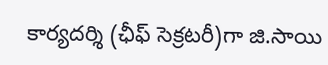కార్యదర్శి (ఛీఫ్ సెక్రటరీ)గా జి.సాయి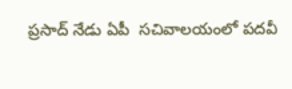ప్రసాద్ నేడు ఏపీ  సచివాలయంలో పదవీ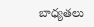బాధ్యతలు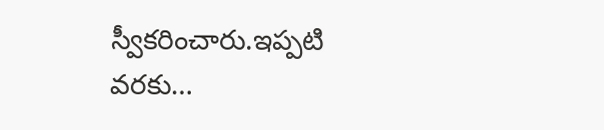స్వీకరించారు.ఇప్పటి వరకు…